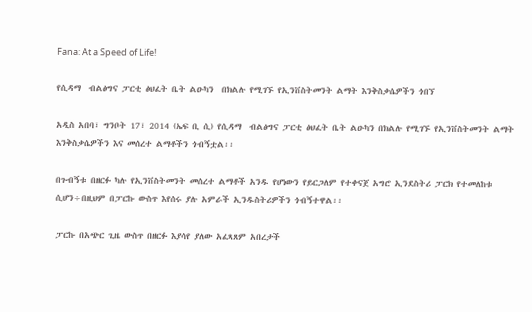Fana: At a Speed of Life!

የሲዳማ  ብልፅግና ፓርቲ ፅህፈት ቤት ልዑካን  በክልሉ የሚገኙ የኢንቨስትመንት ልማት እንቅስቃሴዎችን ጎበኘ

አዲስ አበባ፣ ግንቦት 17፣ 2014 (ኤፍ ቢ ሲ) የሲዳማ  ብልፅግና ፓርቲ ፅህፈት ቤት ልዑካን በክልሉ የሚገኙ የኢንቨስትመንት ልማት እንቅስቃሴዎችን እና መሰረተ ልማቶችን ጎብኝቷል፡፡

በጉብኝቱ በዘርፉ ካሉ የኢንቨስትመንት መሰረተ ልማቶች አንዱ የሆነውን የይርጋለም የተቀናጀ አግሮ ኢንደስትሪ ፓርክ የተመለከቱ ሲሆን÷በዚህም በፓርኩ ውስጥ እየሰሩ ያሉ አምራች ኢንዱስትሪዎችን ጎብኝተዋል፡፡

ፓርኩ በአጭር ጊዜ ውስጥ በዘርፉ እያሳየ ያለው አፈጻጸም አበረታች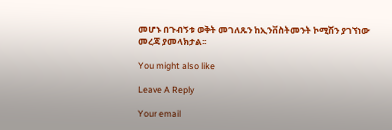መሆኑ በጉብኝቱ ወቅት መገለጹን ከኢንቨስትመንት ኮሚሽን ያገኘነው መረጃ ያመላክታል፡፡

You might also like

Leave A Reply

Your email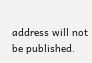address will not be published.